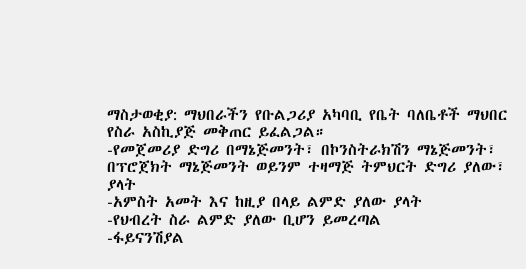ማስታወቂያ: ማህበራችን የቡልጋሪያ አካባቢ የቤት ባለቤቶች ማህበር የስራ አስኪያጅ መቅጠር ይፈልጋል።
-የመጀመሪያ ድግሪ በማኔጅመንት፣ በኮንስትራክሽን ማኔጅመንት፣ በፕሮጀክት ማኔጅመንት ወይንም ተዛማጅ ትምህርት ድግሪ ያለው፣ ያላት
-አምስት አመት እና ከዚያ በላይ ልምድ ያለው ያላት
-የህብረት ስራ ልምድ ያለው ቢሆን ይመረጣል
-ፋይናንሽያል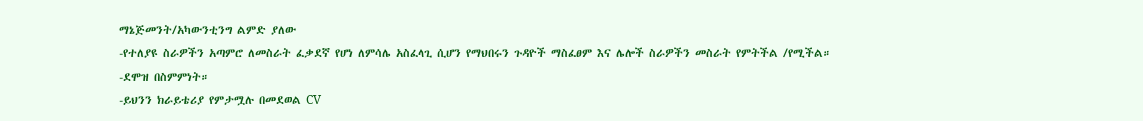ማኔጅመንት/አካውንቲንግ ልምድ ያለው
-የተለያዩ ስራዎችን አጣምሮ ለመስራት ፈቃደኛ የሆነ ለምሳሌ አስፈላጊ ሲሆን የማህበሩን ጉዳዮች ማስፈፀም እና ሌሎች ስራዎችን መስራት የምትችል /የሚችል።
-ደሞዝ በስምምነት።
-ይህንን ክራይቴሪያ የምታሟሉ በመደወል CV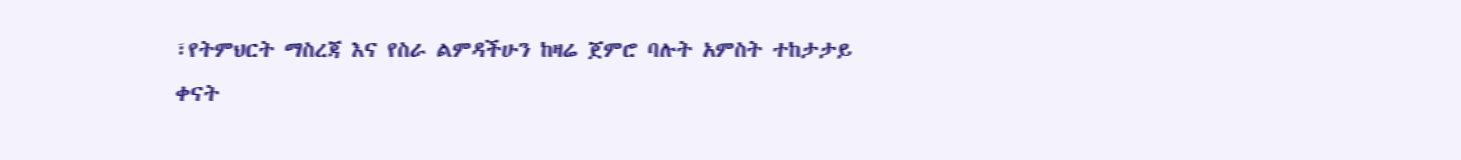፣የትምህርት ማስረጃ እና የስራ ልምዳችሁን ከዛሬ ጀምሮ ባሉት አምስት ተከታታይ ቀናት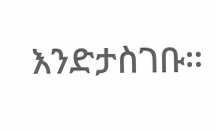እንድታስገቡ።